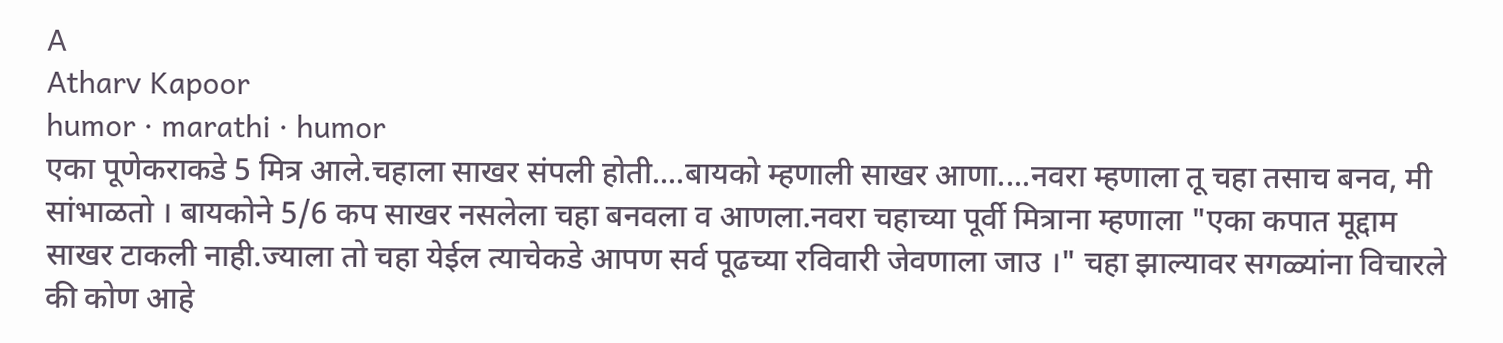A
Atharv Kapoor
humor · marathi · humor
एका पूणेकराकडे 5 मित्र आले.चहाला साखर संपली होती....बायको म्हणाली साखर आणा....नवरा म्हणाला तू चहा तसाच बनव, मी सांभाळतो । बायकोने 5/6 कप साखर नसलेला चहा बनवला व आणला.नवरा चहाच्या पूर्वी मित्राना म्हणाला "एका कपात मूद्दाम साखर टाकली नाही.ज्याला तो चहा येईल त्याचेकडे आपण सर्व पूढच्या रविवारी जेवणाला जाउ ।" चहा झाल्यावर सगळ्यांना विचारले की कोण आहे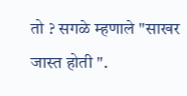तो ? सगळे म्हणाले "साखर जास्त होती ".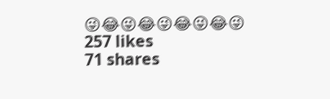😜😂😜😂😜😂😜😂😜
257 likes
71 shares